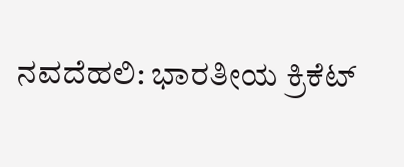ನವದೆಹಲಿ: ಭಾರತೀಯ ಕ್ರಿಕೆಟ್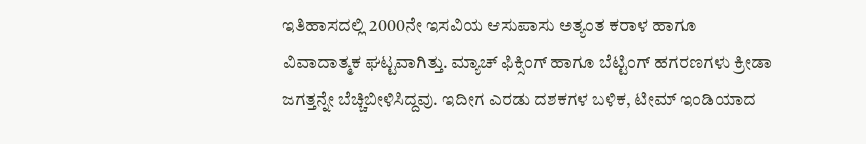ಇತಿಹಾಸದಲ್ಲಿ 2000ನೇ ಇಸವಿಯ ಆಸುಪಾಸು ಅತ್ಯಂತ ಕರಾಳ ಹಾಗೂ ವಿವಾದಾತ್ಮಕ ಘಟ್ಟವಾಗಿತ್ತು. ಮ್ಯಾಚ್ ಫಿಕ್ಸಿಂಗ್ ಹಾಗೂ ಬೆಟ್ಟಿಂಗ್ ಹಗರಣಗಳು ಕ್ರೀಡಾ ಜಗತ್ತನ್ನೇ ಬೆಚ್ಚಿಬೀಳಿಸಿದ್ದವು. ಇದೀಗ ಎರಡು ದಶಕಗಳ ಬಳಿಕ, ಟೀಮ್ ಇಂಡಿಯಾದ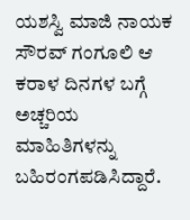ಯಶಸ್ವಿ ಮಾಜಿ ನಾಯಕ ಸೌರವ್ ಗಂಗೂಲಿ ಆ ಕರಾಳ ದಿನಗಳ ಬಗ್ಗೆ ಅಚ್ಚರಿಯ ಮಾಹಿತಿಗಳನ್ನು ಬಹಿರಂಗಪಡಿಸಿದ್ದಾರೆ.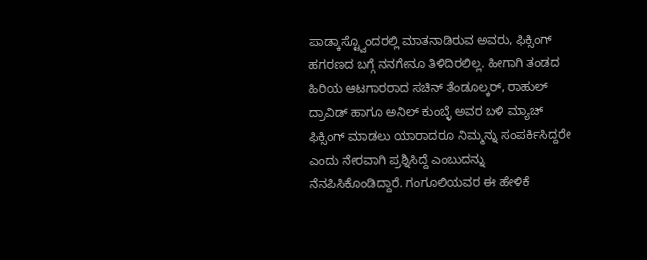ಪಾಡ್ಕಾಸ್ಟ್ವೊಂದರಲ್ಲಿ ಮಾತನಾಡಿರುವ ಅವರು, ಫಿಕ್ಸಿಂಗ್ ಹಗರಣದ ಬಗ್ಗೆ ನನಗೇನೂ ತಿಳಿದಿರಲಿಲ್ಲ. ಹೀಗಾಗಿ ತಂಡದ ಹಿರಿಯ ಆಟಗಾರರಾದ ಸಚಿನ್ ತೆಂಡೂಲ್ಕರ್, ರಾಹುಲ್ ದ್ರಾವಿಡ್ ಹಾಗೂ ಅನಿಲ್ ಕುಂಬ್ಳೆ ಅವರ ಬಳಿ ಮ್ಯಾಚ್ ಫಿಕ್ಸಿಂಗ್ ಮಾಡಲು ಯಾರಾದರೂ ನಿಮ್ಮನ್ನು ಸಂಪರ್ಕಿಸಿದ್ದರೇ ಎಂದು ನೇರವಾಗಿ ಪ್ರಶ್ನಿಸಿದ್ದೆ ಎಂಬುದನ್ನು ನೆನಪಿಸಿಕೊಂಡಿದ್ದಾರೆ. ಗಂಗೂಲಿಯವರ ಈ ಹೇಳಿಕೆ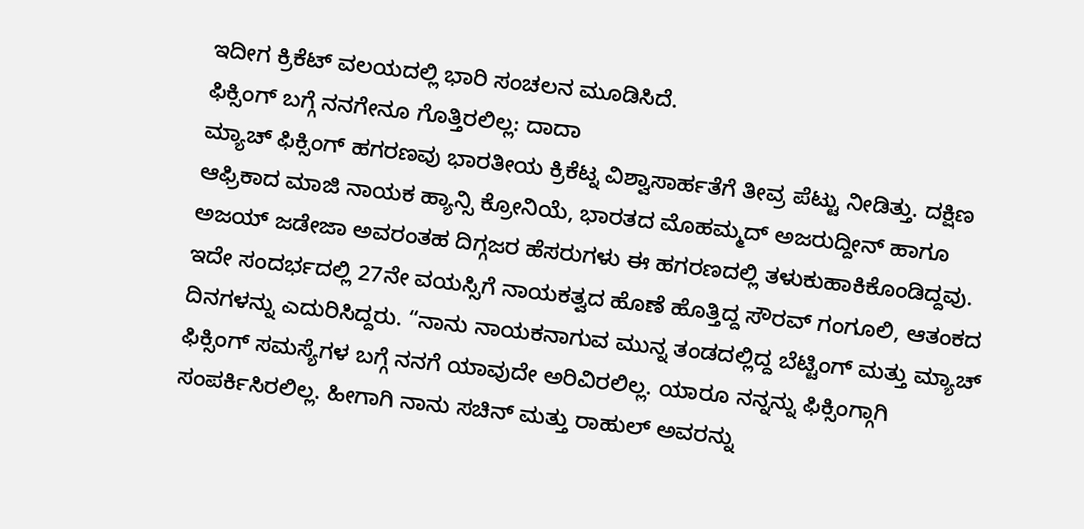ಇದೀಗ ಕ್ರಿಕೆಟ್ ವಲಯದಲ್ಲಿ ಭಾರಿ ಸಂಚಲನ ಮೂಡಿಸಿದೆ.
ಫಿಕ್ಸಿಂಗ್ ಬಗ್ಗೆ ನನಗೇನೂ ಗೊತ್ತಿರಲಿಲ್ಲ: ದಾದಾ
ಮ್ಯಾಚ್ ಫಿಕ್ಸಿಂಗ್ ಹಗರಣವು ಭಾರತೀಯ ಕ್ರಿಕೆಟ್ನ ವಿಶ್ವಾಸಾರ್ಹತೆಗೆ ತೀವ್ರ ಪೆಟ್ಟು ನೀಡಿತ್ತು. ದಕ್ಷಿಣ ಆಫ್ರಿಕಾದ ಮಾಜಿ ನಾಯಕ ಹ್ಯಾನ್ಸಿ ಕ್ರೋನಿಯೆ, ಭಾರತದ ಮೊಹಮ್ಮದ್ ಅಜರುದ್ದೀನ್ ಹಾಗೂ ಅಜಯ್ ಜಡೇಜಾ ಅವರಂತಹ ದಿಗ್ಗಜರ ಹೆಸರುಗಳು ಈ ಹಗರಣದಲ್ಲಿ ತಳುಕುಹಾಕಿಕೊಂಡಿದ್ದವು. ಇದೇ ಸಂದರ್ಭದಲ್ಲಿ 27ನೇ ವಯಸ್ಸಿಗೆ ನಾಯಕತ್ವದ ಹೊಣೆ ಹೊತ್ತಿದ್ದ ಸೌರವ್ ಗಂಗೂಲಿ, ಆತಂಕದ ದಿನಗಳನ್ನು ಎದುರಿಸಿದ್ದರು. “ನಾನು ನಾಯಕನಾಗುವ ಮುನ್ನ ತಂಡದಲ್ಲಿದ್ದ ಬೆಟ್ಟಿಂಗ್ ಮತ್ತು ಮ್ಯಾಚ್ ಫಿಕ್ಸಿಂಗ್ ಸಮಸ್ಯೆಗಳ ಬಗ್ಗೆ ನನಗೆ ಯಾವುದೇ ಅರಿವಿರಲಿಲ್ಲ. ಯಾರೂ ನನ್ನನ್ನು ಫಿಕ್ಸಿಂಗ್ಗಾಗಿ ಸಂಪರ್ಕಿಸಿರಲಿಲ್ಲ. ಹೀಗಾಗಿ ನಾನು ಸಚಿನ್ ಮತ್ತು ರಾಹುಲ್ ಅವರನ್ನು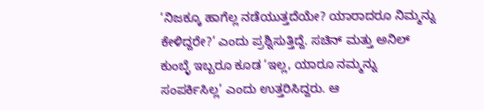‘ನಿಜಕ್ಕೂ ಹಾಗೆಲ್ಲ ನಡೆಯುತ್ತದೆಯೇ? ಯಾರಾದರೂ ನಿಮ್ಮನ್ನು ಕೇಳಿದ್ದರೇ?’ ಎಂದು ಪ್ರಶ್ನಿಸುತ್ತಿದ್ದೆ. ಸಚಿನ್ ಮತ್ತು ಅನಿಲ್ ಕುಂಬ್ಳೆ ಇಬ್ಬರೂ ಕೂಡ ‘ಇಲ್ಲ, ಯಾರೂ ನಮ್ಮನ್ನು ಸಂಪರ್ಕಿಸಿಲ್ಲ’ ಎಂದು ಉತ್ತರಿಸಿದ್ದರು. ಆ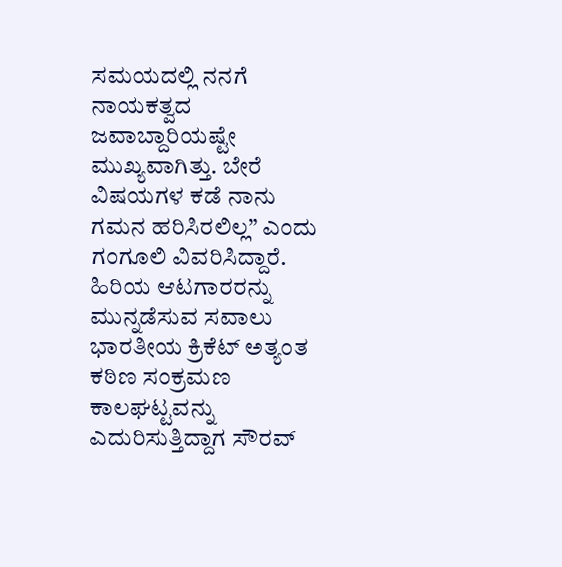ಸಮಯದಲ್ಲಿ ನನಗೆ ನಾಯಕತ್ವದ ಜವಾಬ್ದಾರಿಯಷ್ಟೇ ಮುಖ್ಯವಾಗಿತ್ತು. ಬೇರೆ ವಿಷಯಗಳ ಕಡೆ ನಾನು ಗಮನ ಹರಿಸಿರಲಿಲ್ಲ” ಎಂದು ಗಂಗೂಲಿ ವಿವರಿಸಿದ್ದಾರೆ.
ಹಿರಿಯ ಆಟಗಾರರನ್ನು ಮುನ್ನಡೆಸುವ ಸವಾಲು
ಭಾರತೀಯ ಕ್ರಿಕೆಟ್ ಅತ್ಯಂತ ಕಠಿಣ ಸಂಕ್ರಮಣ ಕಾಲಘಟ್ಟವನ್ನು ಎದುರಿಸುತ್ತಿದ್ದಾಗ ಸೌರವ್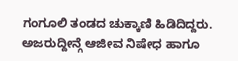ಗಂಗೂಲಿ ತಂಡದ ಚುಕ್ಕಾಣಿ ಹಿಡಿದಿದ್ದರು. ಅಜರುದ್ದೀನ್ಗೆ ಆಜೀವ ನಿಷೇಧ ಹಾಗೂ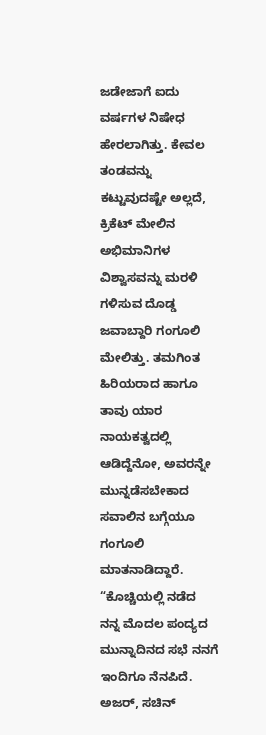ಜಡೇಜಾಗೆ ಐದು ವರ್ಷಗಳ ನಿಷೇಧ ಹೇರಲಾಗಿತ್ತು. ಕೇವಲ ತಂಡವನ್ನು ಕಟ್ಟುವುದಷ್ಟೇ ಅಲ್ಲದೆ, ಕ್ರಿಕೆಟ್ ಮೇಲಿನ ಅಭಿಮಾನಿಗಳ ವಿಶ್ವಾಸವನ್ನು ಮರಳಿ ಗಳಿಸುವ ದೊಡ್ಡ ಜವಾಬ್ದಾರಿ ಗಂಗೂಲಿ ಮೇಲಿತ್ತು. ತಮಗಿಂತ ಹಿರಿಯರಾದ ಹಾಗೂ ತಾವು ಯಾರ ನಾಯಕತ್ವದಲ್ಲಿ ಆಡಿದ್ದೆನೋ, ಅವರನ್ನೇ ಮುನ್ನಡೆಸಬೇಕಾದ ಸವಾಲಿನ ಬಗ್ಗೆಯೂ ಗಂಗೂಲಿ ಮಾತನಾಡಿದ್ದಾರೆ. “ಕೊಚ್ಚಿಯಲ್ಲಿ ನಡೆದ ನನ್ನ ಮೊದಲ ಪಂದ್ಯದ ಮುನ್ನಾದಿನದ ಸಭೆ ನನಗೆ ಇಂದಿಗೂ ನೆನಪಿದೆ. ಅಜರ್, ಸಚಿನ್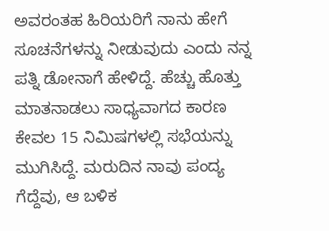ಅವರಂತಹ ಹಿರಿಯರಿಗೆ ನಾನು ಹೇಗೆ ಸೂಚನೆಗಳನ್ನು ನೀಡುವುದು ಎಂದು ನನ್ನ ಪತ್ನಿ ಡೋನಾಗೆ ಹೇಳಿದ್ದೆ. ಹೆಚ್ಚು ಹೊತ್ತು ಮಾತನಾಡಲು ಸಾಧ್ಯವಾಗದ ಕಾರಣ ಕೇವಲ 15 ನಿಮಿಷಗಳಲ್ಲಿ ಸಭೆಯನ್ನು ಮುಗಿಸಿದ್ದೆ. ಮರುದಿನ ನಾವು ಪಂದ್ಯ ಗೆದ್ದೆವು, ಆ ಬಳಿಕ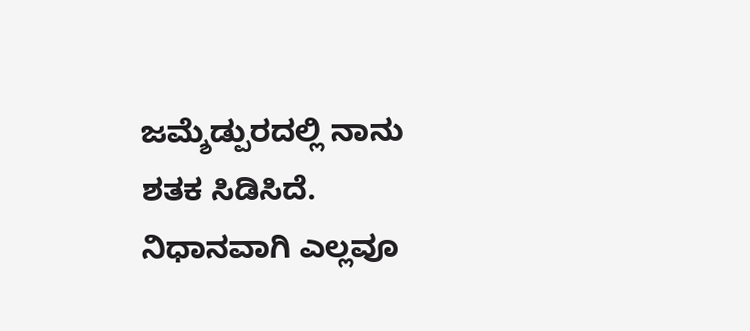ಜಮ್ಶೆಡ್ಪುರದಲ್ಲಿ ನಾನು ಶತಕ ಸಿಡಿಸಿದೆ. ನಿಧಾನವಾಗಿ ಎಲ್ಲವೂ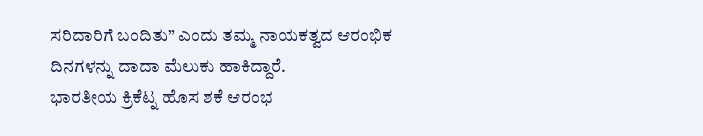ಸರಿದಾರಿಗೆ ಬಂದಿತು” ಎಂದು ತಮ್ಮ ನಾಯಕತ್ವದ ಆರಂಭಿಕ ದಿನಗಳನ್ನು ದಾದಾ ಮೆಲುಕು ಹಾಕಿದ್ದಾರೆ.
ಭಾರತೀಯ ಕ್ರಿಕೆಟ್ನ ಹೊಸ ಶಕೆ ಆರಂಭ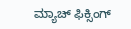ಮ್ಯಾಚ್ ಫಿಕ್ಸಿಂಗ್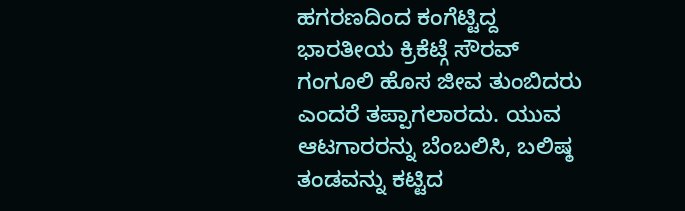ಹಗರಣದಿಂದ ಕಂಗೆಟ್ಟಿದ್ದ ಭಾರತೀಯ ಕ್ರಿಕೆಟ್ಗೆ ಸೌರವ್ ಗಂಗೂಲಿ ಹೊಸ ಜೀವ ತುಂಬಿದರು ಎಂದರೆ ತಪ್ಪಾಗಲಾರದು. ಯುವ ಆಟಗಾರರನ್ನು ಬೆಂಬಲಿಸಿ, ಬಲಿಷ್ಠ ತಂಡವನ್ನು ಕಟ್ಟಿದ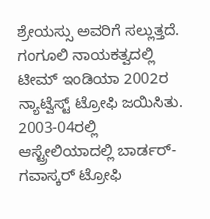ಶ್ರೇಯಸ್ಸು ಅವರಿಗೆ ಸಲ್ಲುತ್ತದೆ. ಗಂಗೂಲಿ ನಾಯಕತ್ವದಲ್ಲಿ ಟೀಮ್ ಇಂಡಿಯಾ 2002ರ ನ್ಯಾಟ್ವೆಸ್ಟ್ ಟ್ರೋಫಿ ಜಯಿಸಿತು. 2003-04ರಲ್ಲಿ ಆಸ್ಟ್ರೇಲಿಯಾದಲ್ಲಿ ಬಾರ್ಡರ್-ಗವಾಸ್ಕರ್ ಟ್ರೋಫಿ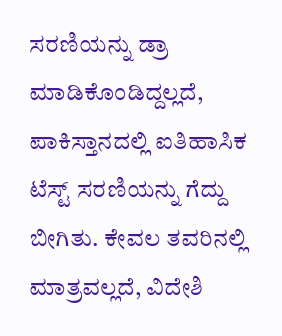ಸರಣಿಯನ್ನು ಡ್ರಾ ಮಾಡಿಕೊಂಡಿದ್ದಲ್ಲದೆ, ಪಾಕಿಸ್ತಾನದಲ್ಲಿ ಐತಿಹಾಸಿಕ ಟೆಸ್ಟ್ ಸರಣಿಯನ್ನು ಗೆದ್ದು ಬೀಗಿತು. ಕೇವಲ ತವರಿನಲ್ಲಿ ಮಾತ್ರವಲ್ಲದೆ, ವಿದೇಶಿ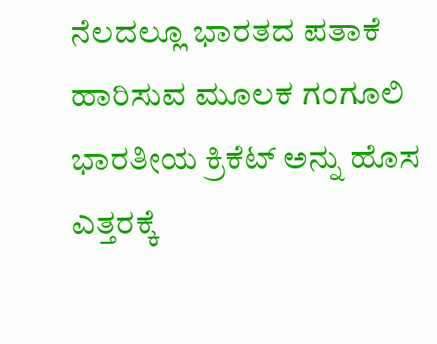ನೆಲದಲ್ಲೂ ಭಾರತದ ಪತಾಕೆ ಹಾರಿಸುವ ಮೂಲಕ ಗಂಗೂಲಿ ಭಾರತೀಯ ಕ್ರಿಕೆಟ್ ಅನ್ನು ಹೊಸ ಎತ್ತರಕ್ಕೆ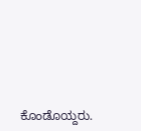ಕೊಂಡೊಯ್ದರು.